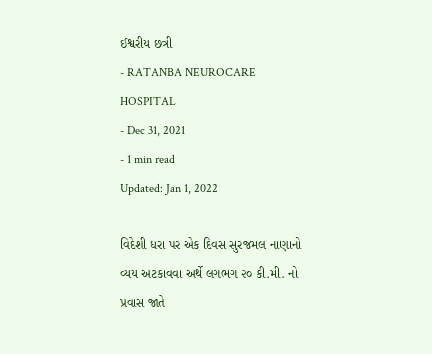ઈશ્વરીય છત્રી
- RATANBA NEUROCARE HOSPITAL
- Dec 31, 2021
- 1 min read
Updated: Jan 1, 2022

વિદેશી ધરા પર એક દિવસ સુરજમલ નાણાનો વ્યય અટકાવવા અર્થે લગભગ ૨૦ કી.મી. નો પ્રવાસ જાતે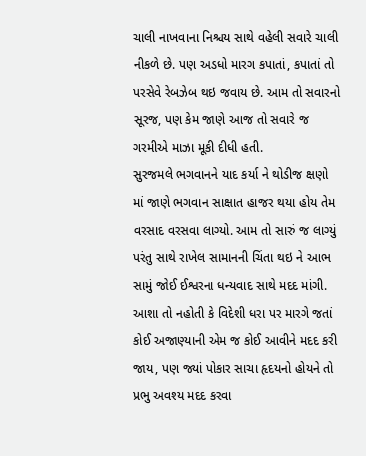ચાલી નાખવાના નિશ્ચય સાથે વહેલી સવારે ચાલી નીકળે છે. પણ અડધો મારગ કપાતાં, કપાતાં તો પરસેવે રેબઝેબ થઇ જવાય છે. આમ તો સવારનો સૂરજ, પણ કેમ જાણે આજ તો સવારે જ ગરમીએ માઝા મૂકી દીધી હતી.
સુરજમલે ભગવાનને યાદ કર્યા ને થોડીજ ક્ષણો માં જાણે ભગવાન સાક્ષાત હાજર થયા હોય તેમ વરસાદ વરસવા લાગ્યો. આમ તો સારું જ લાગ્યું પરંતુ સાથે રાખેલ સામાનની ચિંતા થઇ ને આભ સામું જોઈ ઈશ્વરના ધન્યવાદ સાથે મદદ માંગી.
આશા તો નહોતી કે વિદેશી ધરા પર મારગે જતાં કોઈ અજાણ્યાની એમ જ કોઈ આવીને મદદ કરી જાય, પણ જ્યાં પોકાર સાચા હૃદયનો હોયને તો પ્રભુ અવશ્ય મદદ કરવા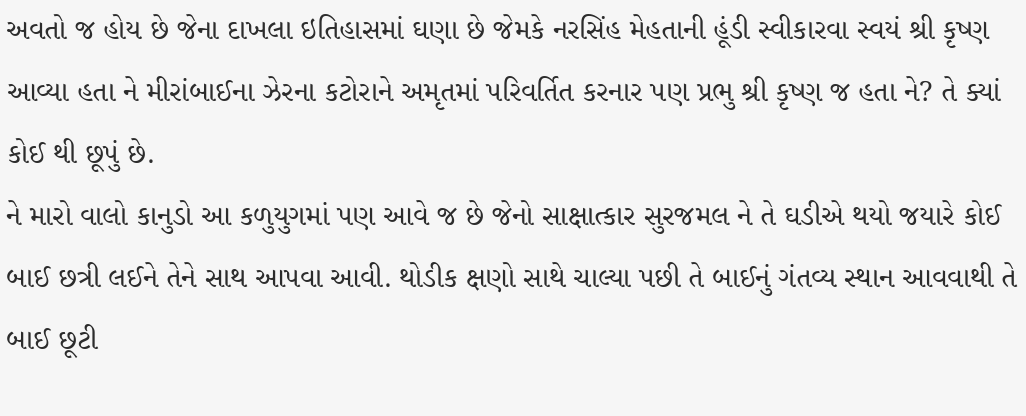અવતો જ હોય છે જેના દાખલા ઇતિહાસમાં ઘણા છે જેમકે નરસિંહ મેહતાની હૂંડી સ્વીકારવા સ્વયં શ્રી કૃષ્ણ આવ્યા હતા ને મીરાંબાઈના ઝેરના કટોરાને અમૃતમાં પરિવર્તિત કરનાર પણ પ્રભુ શ્રી કૃષ્ણ જ હતા ને? તે ક્યાં કોઈ થી છૂપું છે.
ને મારો વાલો કાનુડો આ કળુયુગમાં પણ આવે જ છે જેનો સાક્ષાત્કાર સુરજમલ ને તે ઘડીએ થયો જયારે કોઈ બાઈ છત્રી લઈને તેને સાથ આપવા આવી. થોડીક ક્ષણો સાથે ચાલ્યા પછી તે બાઈનું ગંતવ્ય સ્થાન આવવાથી તે બાઈ છૂટી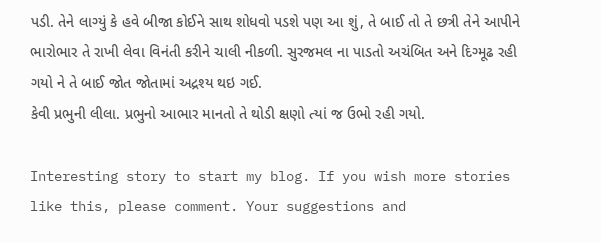પડી. તેને લાગ્યું કે હવે બીજા કોઈને સાથ શોધવો પડશે પણ આ શું, તે બાઈ તો તે છત્રી તેને આપીને ભારોભાર તે રાખી લેવા વિનંતી કરીને ચાલી નીકળી. સુરજમલ ના પાડતો અચંબિત અને દિગ્મૂઢ રહી ગયો ને તે બાઈ જોત જોતામાં અદ્રશ્ય થઇ ગઈ.
કેવી પ્રભુની લીલા. પ્રભુનો આભાર માનતો તે થોડી ક્ષણો ત્યાં જ ઉભો રહી ગયો.

Interesting story to start my blog. If you wish more stories like this, please comment. Your suggestions and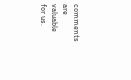comments are valuable for us.